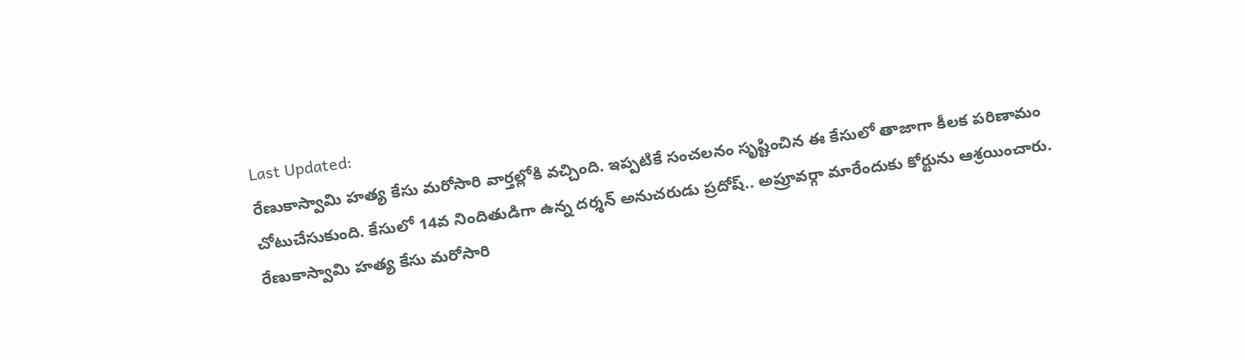Last Updated:
రేణుకాస్వామి హత్య కేసు మరోసారి వార్తల్లోకి వచ్చింది. ఇప్పటికే సంచలనం సృష్టించిన ఈ కేసులో తాజాగా కీలక పరిణామం చోటుచేసుకుంది. కేసులో 14వ నిందితుడిగా ఉన్న దర్శన్ అనుచరుడు ప్రదోష్.. అప్రూవర్గా మారేందుకు కోర్టును ఆశ్రయించారు.
రేణుకాస్వామి హత్య కేసు మరోసారి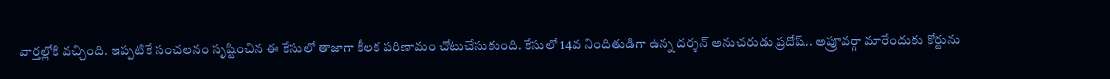వార్తల్లోకి వచ్చింది. ఇప్పటికే సంచలనం సృష్టించిన ఈ కేసులో తాజాగా కీలక పరిణామం చోటుచేసుకుంది. కేసులో 14వ నిందితుడిగా ఉన్న దర్శన్ అనుచరుడు ప్రదోష్.. అప్రూవర్గా మారేందుకు కోర్టును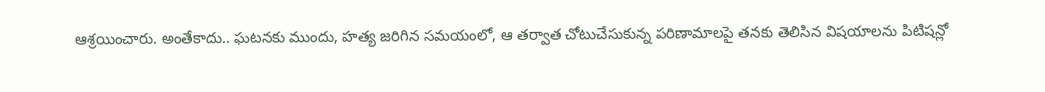ఆశ్రయించారు. అంతేకాదు.. ఘటనకు ముందు, హత్య జరిగిన సమయంలో, ఆ తర్వాత చోటుచేసుకున్న పరిణామాలపై తనకు తెలిసిన విషయాలను పిటిషన్లో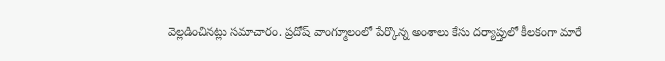వెల్లడించినట్లు సమాచారం. ప్రదోష్ వాంగ్మూలంలో పేర్కొన్న అంశాలు కేసు దర్యాప్తులో కీలకంగా మారే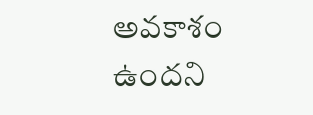అవకాశం ఉందని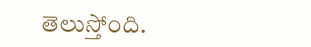తెలుస్తోంది.